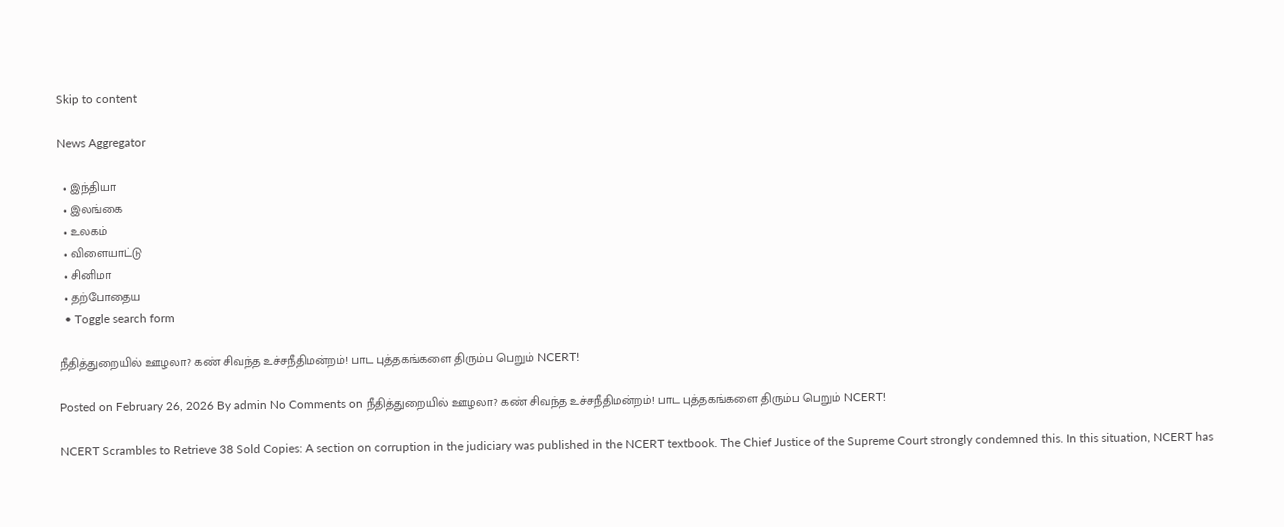Skip to content

News Aggregator

  • இந்தியா
  • இலங்கை
  • உலகம்
  • விளையாட்டு
  • சினிமா
  • தற்போதைய
  • Toggle search form

நீதித்துறையில் ஊழலா? கண் சிவந்த உச்சநீதிமன்றம்! பாட புத்தகங்களை திரும்ப பெறும் NCERT!

Posted on February 26, 2026 By admin No Comments on நீதித்துறையில் ஊழலா? கண் சிவந்த உச்சநீதிமன்றம்! பாட புத்தகங்களை திரும்ப பெறும் NCERT!

NCERT Scrambles to Retrieve 38 Sold Copies: A section on corruption in the judiciary was published in the NCERT textbook. The Chief Justice of the Supreme Court strongly condemned this. In this situation, NCERT has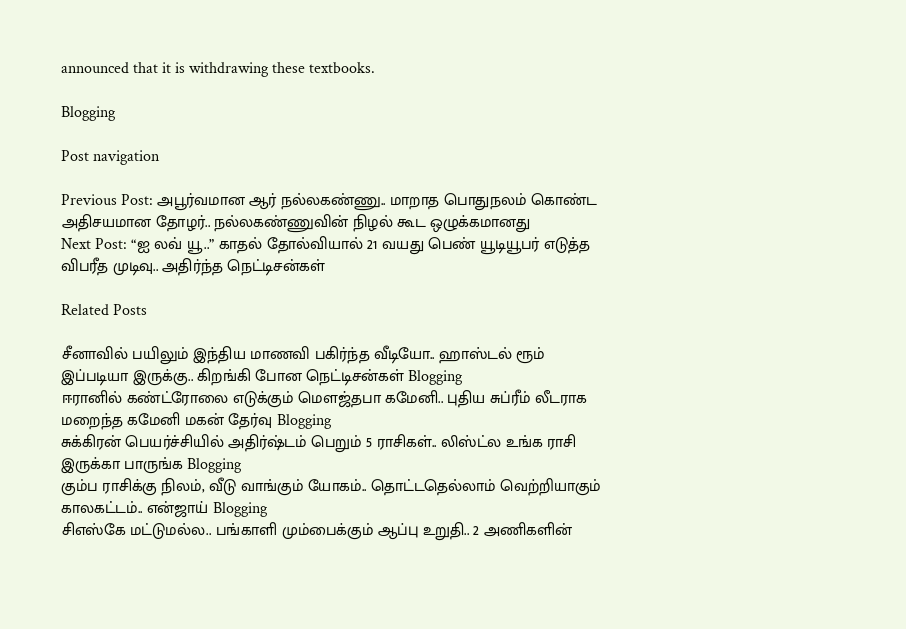announced that it is withdrawing these textbooks.

Blogging

Post navigation

Previous Post: அபூர்வமான ஆர் நல்லகண்ணு.. மாறாத பொதுநலம் கொண்ட அதிசயமான தோழர்.. நல்லகண்ணுவின் நிழல் கூட ஒழுக்கமானது
Next Post: “ஐ லவ் யூ..” காதல் தோல்வியால் 21 வயது பெண் யூடியூபர் எடுத்த விபரீத முடிவு.. அதிர்ந்த நெட்டிசன்கள்

Related Posts

சீனாவில் பயிலும் இந்திய மாணவி பகிர்ந்த வீடியோ.. ஹாஸ்டல் ரூம் இப்படியா இருக்கு.. கிறங்கி போன நெட்டிசன்கள் Blogging
ஈரானில் கண்ட்ரோலை எடுக்கும் மௌஜ்தபா கமேனி.. புதிய சுப்ரீம் லீடராக மறைந்த கமேனி மகன் தேர்வு Blogging
சுக்கிரன் பெயர்ச்சியில் அதிர்ஷ்டம் பெறும் 5 ராசிகள்.. லிஸ்ட்ல உங்க ராசி இருக்கா பாருங்க Blogging
கும்ப ராசிக்கு நிலம், வீடு வாங்கும் யோகம்.. தொட்டதெல்லாம் வெற்றியாகும் காலகட்டம்.. என்ஜாய் Blogging
சிஎஸ்கே மட்டுமல்ல.. பங்காளி மும்பைக்கும் ஆப்பு உறுதி.. 2 அணிகளின்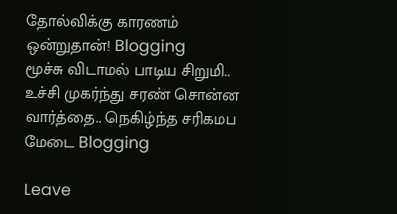தோல்விக்கு காரணம் ஒன்றுதான்! Blogging
மூச்சு விடாமல் பாடிய சிறுமி.. உச்சி முகர்ந்து சரண் சொன்ன வார்த்தை.. நெகிழ்ந்த சரிகமப மேடை Blogging

Leave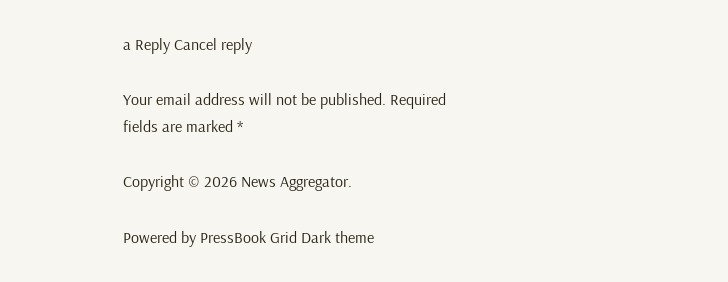a Reply Cancel reply

Your email address will not be published. Required fields are marked *

Copyright © 2026 News Aggregator.

Powered by PressBook Grid Dark theme